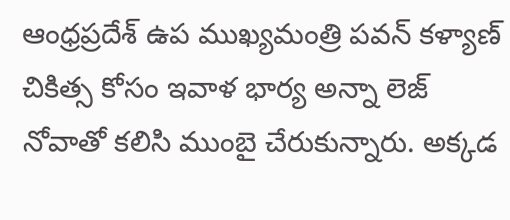ఆంధ్రప్రదేశ్ ఉప ముఖ్యమంత్రి పవన్ కళ్యాణ్ చికిత్స కోసం ఇవాళ భార్య అన్నా లెజ్ నోవాతో కలిసి ముంబై చేరుకున్నారు. అక్కడ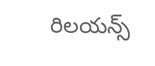రిలయన్స్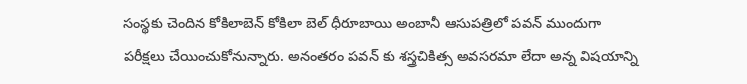సంస్థకు చెందిన కోకిలాబెన్ కోకిలా బెల్ ధీరూబాయి అంబానీ ఆసుపత్రిలో పవన్ ముందుగా పరీక్షలు చేయించుకోనున్నారు. అనంతరం పవన్ కు శస్త్రచికిత్స అవసరమా లేదా అన్న విషయాన్ని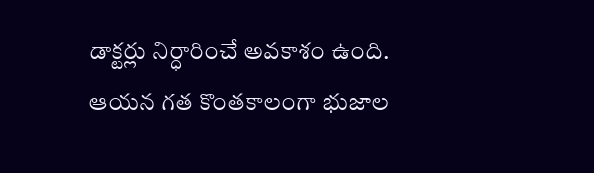డాక్టర్లు నిర్ధారించే అవకాశం ఉంది. ఆయన గత కొంతకాలంగా భుజాల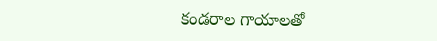కండరాల గాయాలతో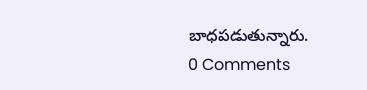బాధపడుతున్నారు.
0 Comments